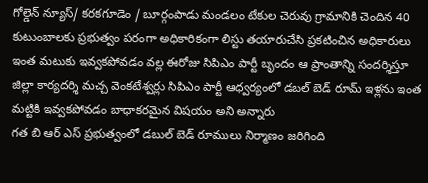గోల్డెన్ న్యూస్/ కరకగూడెం / బూర్గంపాడు మండలం టేకుల చెరువు గ్రామానికి చెందిన 40 కుటుంబాలకు ప్రభుత్వం పరంగా అధికారికంగా లిస్టు తయారుచేసి ప్రకటించిన అధికారులు ఇంత మటుకు ఇవ్వకపోవడం వల్ల ఈరోజు సిపిఎం పార్టీ బృందం ఆ ప్రాంతాన్ని సందర్శిస్తూ
జిల్లా కార్యదర్శి మచ్చ వెంకటేశ్వర్లు సిపిఎం పార్టీ ఆధ్వర్యంలో డబల్ బెడ్ రూమ్ ఇళ్లను ఇంత మట్టికి ఇవ్వకపోవడం బాధాకరమైన విషయం అని అన్నారు
గత బి ఆర్ ఎస్ ప్రభుత్వంలో డబుల్ బెడ్ రూములు నిర్మాణం జరిగింది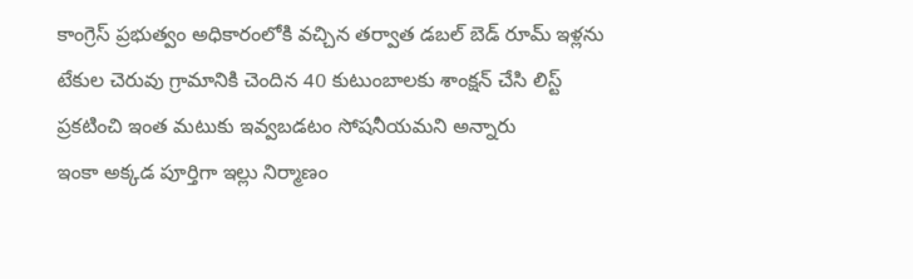కాంగ్రెస్ ప్రభుత్వం అధికారంలోకి వచ్చిన తర్వాత డబల్ బెడ్ రూమ్ ఇళ్లను టేకుల చెరువు గ్రామానికి చెందిన 40 కుటుంబాలకు శాంక్షన్ చేసి లిస్ట్ ప్రకటించి ఇంత మటుకు ఇవ్వబడటం సోషనీయమని అన్నారు
ఇంకా అక్కడ పూర్తిగా ఇల్లు నిర్మాణం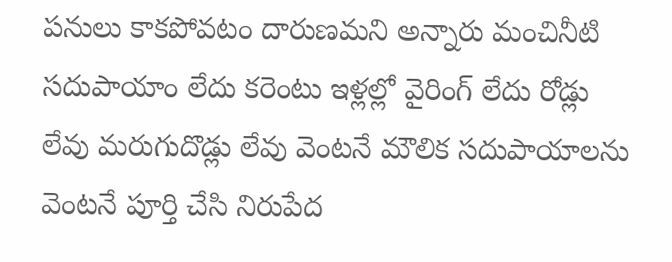పనులు కాకపోవటం దారుణమని అన్నారు మంచినీటి సదుపాయాం లేదు కరెంటు ఇళ్లల్లో వైరింగ్ లేదు రోడ్లు లేవు మరుగుదొడ్లు లేవు వెంటనే మౌలిక సదుపాయాలను వెంటనే పూర్తి చేసి నిరుపేద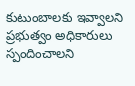కుటుంబాలకు ఇవ్వాలని ప్రభుత్వం అధికారులు స్పందించాలని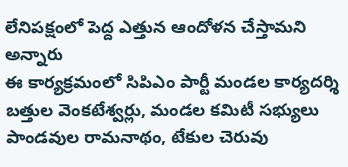లేనిపక్షంలో పెద్ద ఎత్తున ఆందోళన చేస్తామని అన్నారు
ఈ కార్యక్రమంలో సిపిఎం పార్టీ మండల కార్యదర్శి బత్తుల వెంకటేశ్వర్లు, మండల కమిటీ సభ్యులు పాండవుల రామనాథం, టేకుల చెరువు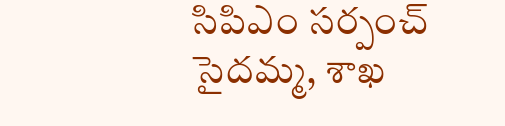సిపిఎం సర్పంచ్ సైదమ్మ, శాఖ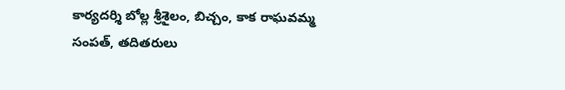కార్యదర్శి బోల్ల శ్రీశైలం, బిచ్చం, కాక రాఘవమ్మ సంపత్, తదితరులు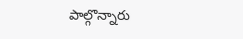పాల్గొన్నారు